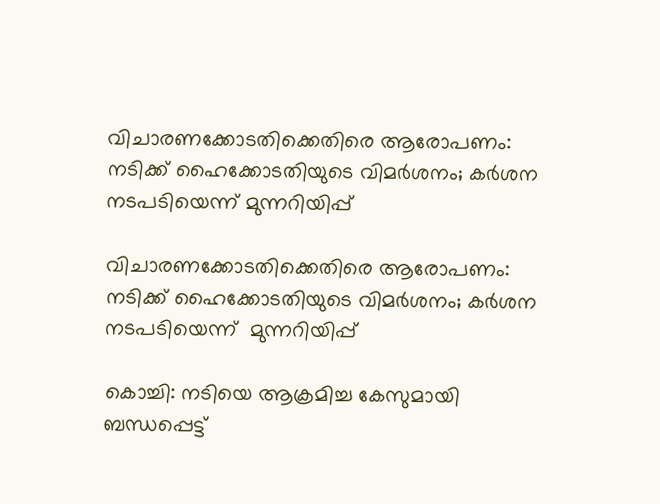വിചാരണക്കോടതിക്കെതിരെ ആരോപണം: നടിക്ക് ഹൈക്കോടതിയുടെ വിമര്‍ശനം; കര്‍ശന നടപടിയെന്ന് മുന്നറിയിപ്പ്

വിചാരണക്കോടതിക്കെതിരെ ആരോപണം: നടിക്ക് ഹൈക്കോടതിയുടെ വിമര്‍ശനം; കര്‍ശന നടപടിയെന്ന്  മുന്നറിയിപ്പ്

കൊച്ചി: നടിയെ ആക്രമിച്ച കേസുമായി ബന്ധപ്പെട്ട്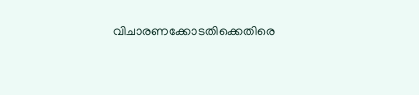വിചാരണക്കോടതിക്കെതിരെ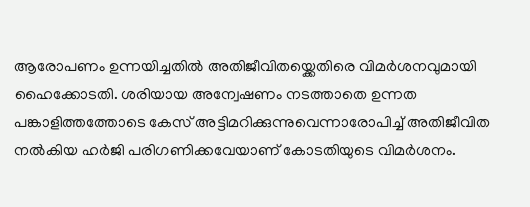ആരോപണം ഉന്നയിച്ചതിൽ അതിജീവിതയ്ക്കെതിരെ വിമര്‍ശനവുമായി ഹൈക്കോടതി. ശരിയായ അന്വേഷണം നടത്താതെ ഉന്നത പങ്കാളിത്തത്തോടെ കേസ് അട്ടിമറിക്കുന്നുവെന്നാരോപിച്ച്‌ അതിജീവിത നല്‍കിയ ഹര്‍ജി പരിഗണിക്കവേയാണ് കോടതിയുടെ വിമര്‍ശനം.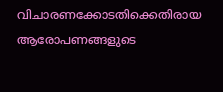വിചാരണക്കോടതിക്കെതിരായ ആരോപണങ്ങളുടെ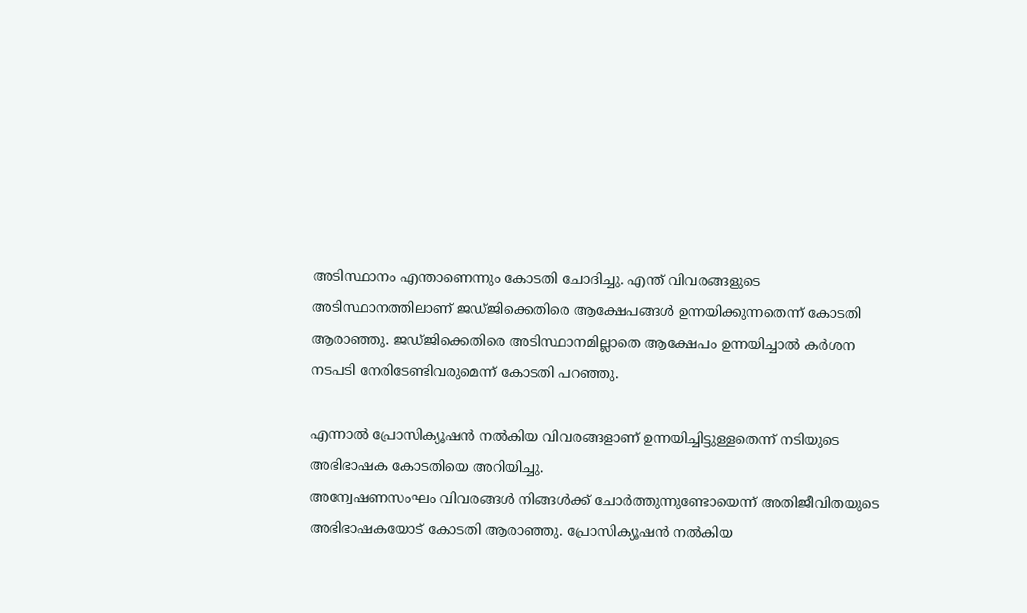അടിസ്ഥാനം എന്താണെന്നും കോടതി ചോദിച്ചു. എന്ത് വിവരങ്ങളുടെ അടിസ്ഥാനത്തിലാണ് ജഡ്ജിക്കെതിരെ ആക്ഷേപങ്ങള്‍ ഉന്നയിക്കുന്നതെന്ന് കോടതി ആരാഞ്ഞു. ജഡ്ജിക്കെതിരെ അടിസ്ഥാനമില്ലാതെ ആക്ഷേപം ഉന്നയിച്ചാല്‍ കർശന നടപടി നേരിടേണ്ടിവരുമെന്ന് കോടതി പറഞ്ഞു.

എന്നാൽ പ്രോസിക്യൂഷന്‍ നല്‍കിയ വിവരങ്ങളാണ് ഉന്നയിച്ചിട്ടുള്ളതെന്ന് നടിയുടെ അഭിഭാഷക കോടതിയെ അറിയിച്ചു.
അന്വേഷണസംഘം വിവരങ്ങള്‍ നിങ്ങള്‍ക്ക് ചോര്‍ത്തുന്നുണ്ടോയെന്ന് അതിജീവിതയുടെ അഭിഭാഷകയോട് കോടതി ആരാഞ്ഞു. പ്രോസിക്യൂഷന്‍ നല്‍കിയ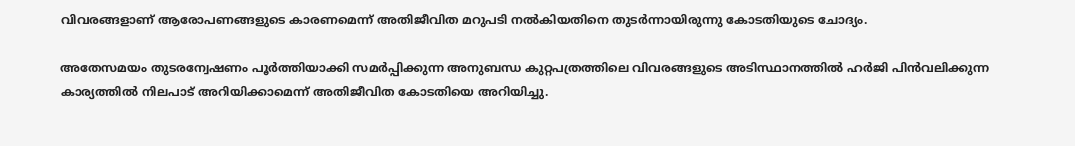വിവരങ്ങളാണ് ആരോപണങ്ങളുടെ കാരണമെന്ന് അതിജീവിത മറുപടി നല്‍കിയതിനെ തുടര്‍ന്നായിരുന്നു കോടതിയുടെ ചോദ്യം.

അതേസമയം തുടരന്വേഷണം പൂര്‍ത്തിയാക്കി സമര്‍പ്പിക്കുന്ന അനുബന്ധ കുറ്റപത്രത്തിലെ വിവരങ്ങളുടെ അടിസ്ഥാനത്തില്‍ ഹര്‍ജി പിന്‍വലിക്കുന്ന കാര്യത്തില്‍ നിലപാട് അറിയിക്കാമെന്ന് അതിജീവിത കോടതിയെ അറിയിച്ചു.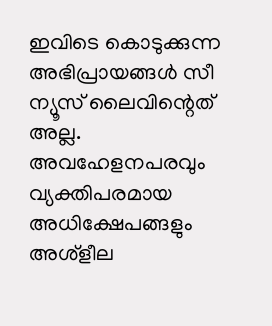ഇവിടെ കൊടുക്കുന്ന അഭിപ്രായങ്ങള്‍ സീ ന്യൂസ് ലൈവിന്റെത് അല്ല. അവഹേളനപരവും വ്യക്തിപരമായ അധിക്ഷേപങ്ങളും അശ്‌ളീല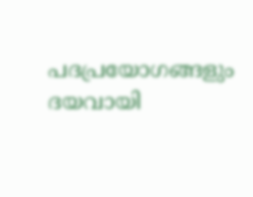പദപ്രയോഗങ്ങളും ദയവായി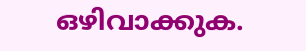ഒഴിവാക്കുക.